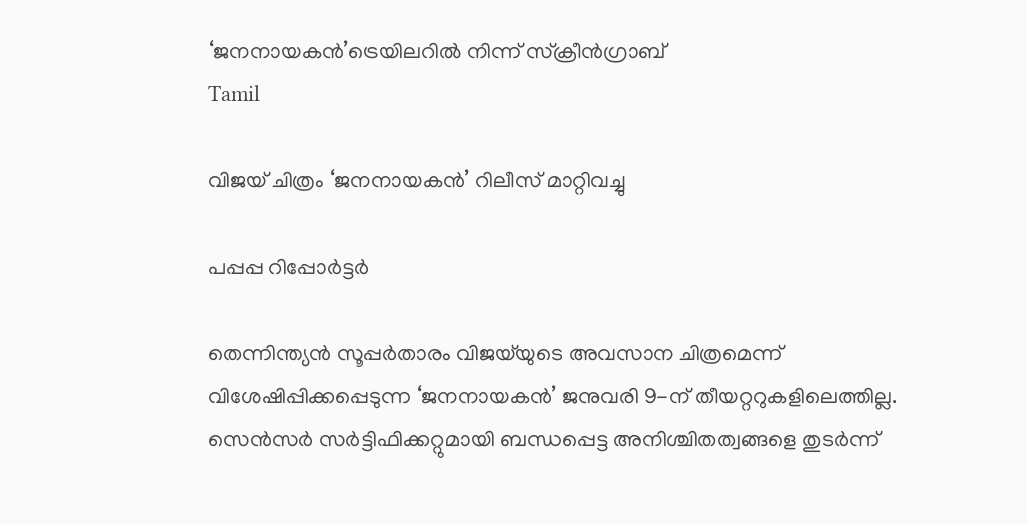‘ജനനായകൻ’ട്രെയിലറിൽ നിന്ന് സ്ക്രീൻഗ്രാബ്
Tamil

വിജയ് ചിത്രം ‘ജനനായകൻ’ റിലീസ് മാറ്റിവച്ചു

പപ്പപ്പ റിപ്പോര്‍ട്ടര്‍

തെന്നിന്ത്യൻ സൂപ്പർതാരം വിജയ്‌യുടെ അവസാന ചിത്രമെന്ന് വിശേഷിപ്പിക്കപ്പെടുന്ന ‘ജനനായകൻ’ ജനുവരി 9-ന് തീയറ്ററുകളിലെത്തില്ല. സെൻസർ സർട്ടിഫിക്കറ്റുമായി ബന്ധപ്പെട്ട അനിശ്ചിതത്വങ്ങളെ തുടർന്ന്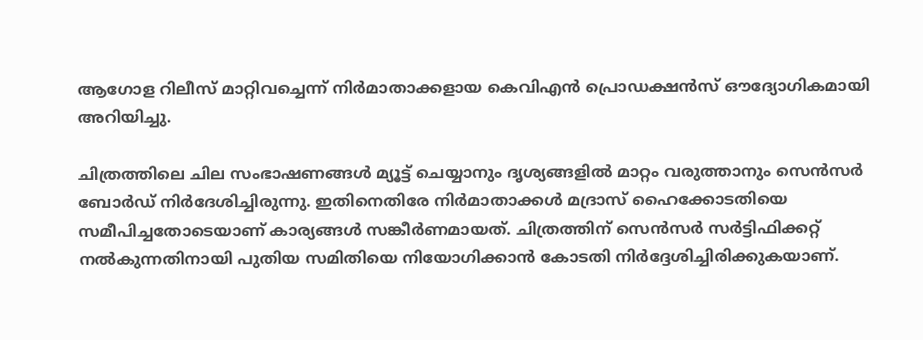ആഗോള റിലീസ് മാറ്റിവച്ചെന്ന് നിർമാതാക്കളായ കെവിഎൻ പ്രൊഡക്ഷൻസ് ഔദ്യോഗികമായി അറിയിച്ചു.

ചിത്രത്തിലെ ചില സംഭാഷണങ്ങൾ മ്യൂട്ട് ചെയ്യാനും ദൃശ്യങ്ങളിൽ മാറ്റം വരുത്താനും സെൻസർ ബോർഡ് നിർദേശിച്ചിരുന്നു. ഇതിനെതിരേ നിർമാതാക്കൾ മദ്രാസ് ഹൈക്കോടതിയെ സമീപിച്ചതോടെയാണ് കാര്യങ്ങൾ സങ്കീർണമായത്. ചിത്രത്തിന് സെൻസർ സർട്ടിഫിക്കറ്റ് നൽകുന്നതിനായി പുതിയ സമിതിയെ നിയോഗിക്കാൻ കോടതി നിർദ്ദേശിച്ചിരിക്കുകയാണ്.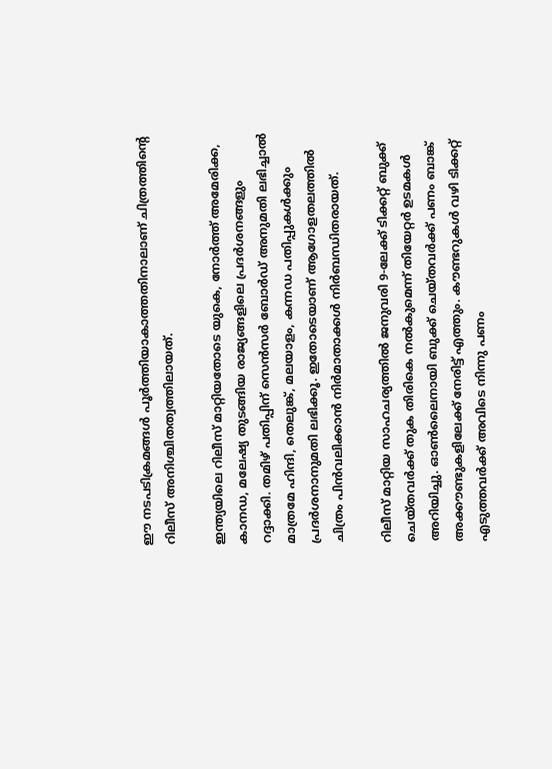ഈ നടപടിക്രമങ്ങൾ പൂർത്തിയാകാത്തതിനാലാണ് ചിത്രത്തിന്‍റെ റിലീസ് അനിശ്ചിതത്വത്തിലായത്.

ഇന്ത്യയിലെ റിലീസ് മാറ്റിയതോടെ യുകെ, നോർത്ത് അമേരിക്ക, കാനഡ, മലേഷ്യ തുടങ്ങിയ രാജ്യങ്ങളിലെ പ്രദർശനങ്ങളും റദ്ദാക്കി. തമിഴ് പതിപ്പിന് സെൻസർ ബോർഡ് അനുമതി ലഭിച്ചാൽ മാത്രമേ ഹിന്ദി, തെലുങ്ക്, മലയാളം, കന്നഡ പതിപ്പുകൾക്കും പ്രദർശനാനുമതി ലഭിക്കൂ. ഇതോടെയാണ് ആഗോളതലത്തിൽ ചിത്രം പിൻവലിക്കാൻ നിർമാതാക്കൾ നിർബന്ധിതരായത്.

റിലീസ് മാറ്റിയ സാഹചര്യത്തിൽ ജനുവരി 9-ലേക്ക് ടിക്കറ്റ് ബുക്ക് ചെയ്തവർക്ക് തുക തിരികെ നൽകുമെന്ന് തി‍യേറ്റർ ഉടമകൾ അറിയിച്ചു. ഓൺലൈനായി ബുക്ക് ചെയ്തവർക്ക് പണം ബാങ്ക് അക്കൗണ്ടുകളിലേക്ക് നേരിട്ട് എത്തും. കൗണ്ടറുകൾ വഴി ടിക്കറ്റ് എടുത്തവർക്ക് അവിടെ നിന്നു പണം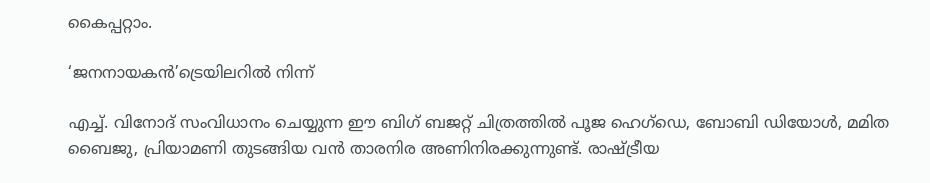കൈപ്പറ്റാം.

‘ജനനായകൻ’ട്രെയിലറിൽ നിന്ന്

എച്ച്. വിനോദ് സംവിധാനം ചെയ്യുന്ന ഈ ബിഗ് ബജറ്റ് ചിത്രത്തിൽ പൂജ ഹെഗ്‌ഡെ, ബോബി ഡിയോൾ, മമിത ബൈജു, പ്രിയാമണി തുടങ്ങിയ വൻ താരനിര അണിനിരക്കുന്നുണ്ട്. രാഷ്ട്രീയ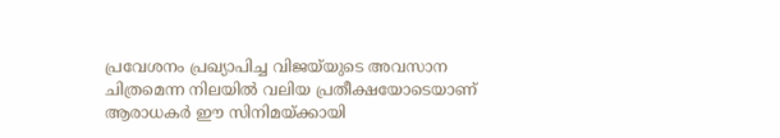പ്രവേശനം പ്രഖ്യാപിച്ച വിജയ്‌യുടെ അവസാന ചിത്രമെന്ന നിലയിൽ വലിയ പ്രതീക്ഷയോടെയാണ് ആരാധകർ ഈ സിനിമയ്ക്കായി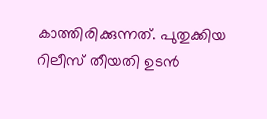കാത്തിരിക്കുന്നത്. പുതുക്കിയ റിലീസ് തീയതി ഉടൻ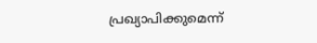പ്രഖ്യാപിക്കുമെന്ന്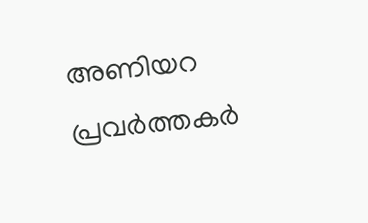അണിയറ പ്രവർത്തകർ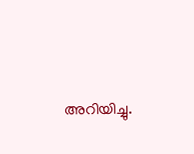അറിയിച്ചു.